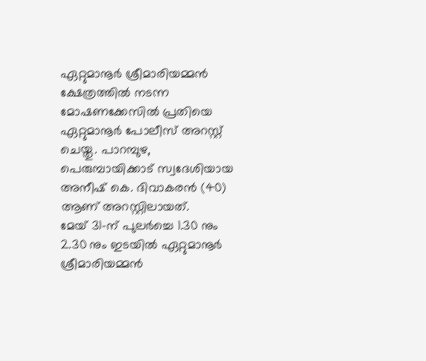ഏറ്റുമാനൂർ ശ്രീമാരിയമ്മൻ ക്ഷേത്രത്തിൽ നടന്ന മോഷണക്കേസിൽ പ്രതിയെ ഏറ്റുമാനൂർ പോലീസ് അറസ്റ്റ് ചെയ്തു. പാറമ്പുഴ, പെരുമ്പായിക്കാട് സ്വദേശിയായ അനീഷ് കെ. ദിവാകരൻ (40) ആണ് അറസ്റ്റിലായത്.
മേയ് 31-ന് പുലർച്ചെ 1.30 നും 2.30 നും ഇടയിൽ ഏറ്റുമാനൂർ ശ്രീമാരിയമ്മൻ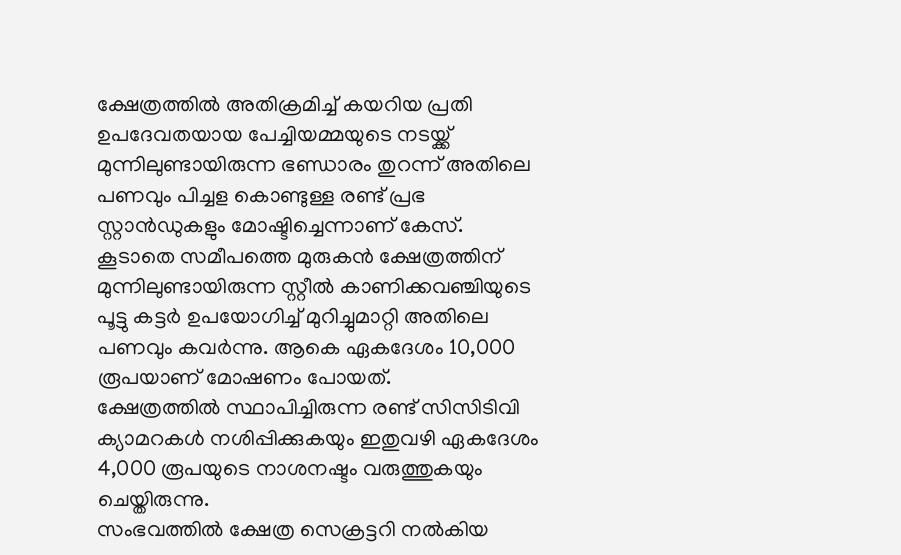ക്ഷേത്രത്തിൽ അതിക്രമിച്ച് കയറിയ പ്രതി ഉപദേവതയായ പേച്ചിയമ്മയുടെ നടയ്ക്ക് മുന്നിലുണ്ടായിരുന്ന ഭണ്ഡാരം തുറന്ന് അതിലെ പണവും പിച്ചള കൊണ്ടുള്ള രണ്ട് പ്രഭ സ്റ്റാൻഡുകളും മോഷ്ടിച്ചെന്നാണ് കേസ്.
കൂടാതെ സമീപത്തെ മുരുകൻ ക്ഷേത്രത്തിന് മുന്നിലുണ്ടായിരുന്ന സ്റ്റീൽ കാണിക്കവഞ്ചിയുടെ പൂട്ടു കട്ടർ ഉപയോഗിച്ച് മുറിച്ചുമാറ്റി അതിലെ പണവും കവർന്നു. ആകെ ഏകദേശം 10,000 രൂപയാണ് മോഷണം പോയത്.
ക്ഷേത്രത്തിൽ സ്ഥാപിച്ചിരുന്ന രണ്ട് സിസിടിവി ക്യാമറകൾ നശിപ്പിക്കുകയും ഇതുവഴി ഏകദേശം 4,000 രൂപയുടെ നാശനഷ്ടം വരുത്തുകയും ചെയ്തിരുന്നു.
സംഭവത്തിൽ ക്ഷേത്ര സെക്രട്ടറി നൽകിയ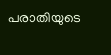പരാതിയുടെ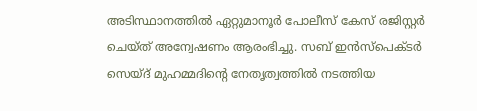അടിസ്ഥാനത്തിൽ ഏറ്റുമാനൂർ പോലീസ് കേസ് രജിസ്റ്റർ ചെയ്ത് അന്വേഷണം ആരംഭിച്ചു. സബ് ഇൻസ്പെക്ടർ സെയ്ദ് മുഹമ്മദിന്റെ നേതൃത്വത്തിൽ നടത്തിയ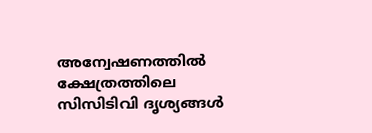അന്വേഷണത്തിൽ ക്ഷേത്രത്തിലെ സിസിടിവി ദൃശ്യങ്ങൾ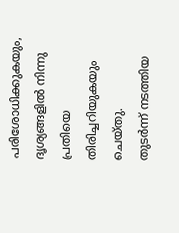പരിശോധിക്കുകയും, ദൃശ്യങ്ങളിൽ നിന്നു പ്രതിയെ തിരിച്ചറിയുകയും ചെയ്തു.
തുടർന്ന് നടത്തിയ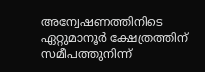അന്വേഷണത്തിനിടെ ഏറ്റുമാനൂർ ക്ഷേത്രത്തിന് സമീപത്തുനിന്ന്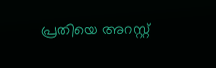പ്രതിയെ അറസ്റ്റ്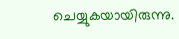ചെയ്യുകയായിരുന്നു.